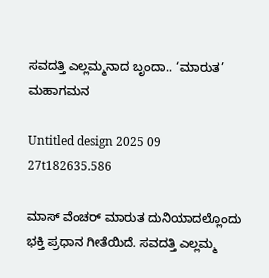ಸವದತ್ತಿ ಎಲ್ಲಮ್ಮನಾದ ಬೃಂದಾ.. ‘ಮಾರುತ’ ಮಹಾಗಮನ

Untitled design 2025 09 27t182635.586

ಮಾಸ್ ವೆಂಚರ್ ಮಾರುತ ದುನಿಯಾದಲ್ಲೊಂದು ಭಕ್ತಿ ಪ್ರಧಾನ ಗೀತೆಯಿದೆ. ಸವದತ್ತಿ ಎಲ್ಲಮ್ಮ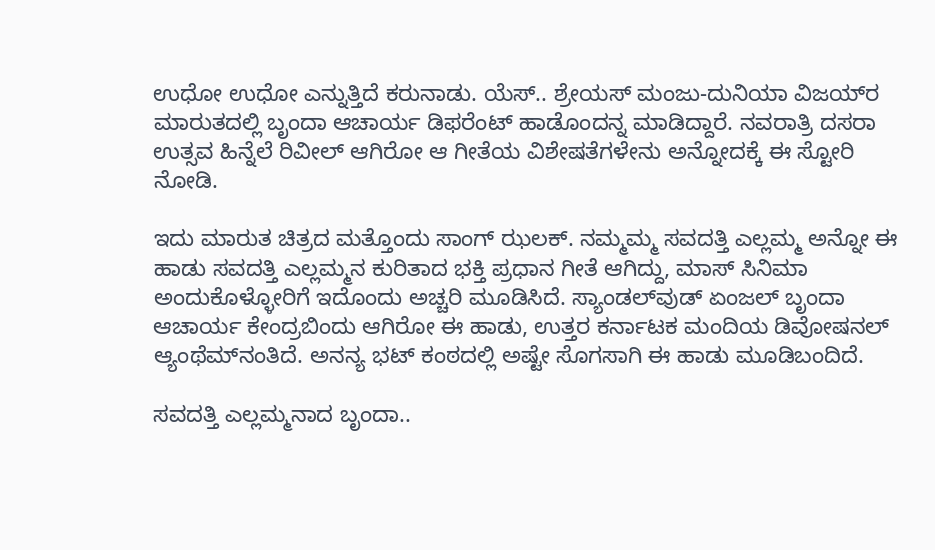ಉಧೋ ಉಧೋ ಎನ್ನುತ್ತಿದೆ ಕರುನಾಡು. ಯೆಸ್.. ಶ್ರೇಯಸ್ ಮಂಜು-ದುನಿಯಾ ವಿಜಯ್‌ರ ಮಾರುತದಲ್ಲಿ ಬೃಂದಾ ಆಚಾರ್ಯ ಡಿಫರೆಂಟ್ ಹಾಡೊಂದನ್ನ ಮಾಡಿದ್ದಾರೆ. ನವರಾತ್ರಿ ದಸರಾ ಉತ್ಸವ ಹಿನ್ನೆಲೆ ರಿವೀಲ್ ಆಗಿರೋ ಆ ಗೀತೆಯ ವಿಶೇಷತೆಗಳೇನು ಅನ್ನೋದಕ್ಕೆ ಈ ಸ್ಟೋರಿ ನೋಡಿ.

ಇದು ಮಾರುತ ಚಿತ್ರದ ಮತ್ತೊಂದು ಸಾಂಗ್ ಝಲಕ್. ನಮ್ಮಮ್ಮ ಸವದತ್ತಿ ಎಲ್ಲಮ್ಮ ಅನ್ನೋ ಈ ಹಾಡು ಸವದತ್ತಿ ಎಲ್ಲಮ್ಮನ ಕುರಿತಾದ ಭಕ್ತಿ ಪ್ರಧಾನ ಗೀತೆ ಆಗಿದ್ದು, ಮಾಸ್ ಸಿನಿಮಾ ಅಂದುಕೊಳ್ಳೋರಿಗೆ ಇದೊಂದು ಅಚ್ಚರಿ ಮೂಡಿಸಿದೆ. ಸ್ಯಾಂಡಲ್‌ವುಡ್ ಏಂಜಲ್ ಬೃಂದಾ ಆಚಾರ್ಯ ಕೇಂದ್ರಬಿಂದು ಆಗಿರೋ ಈ ಹಾಡು, ಉತ್ತರ ಕರ್ನಾಟಕ ಮಂದಿಯ ಡಿವೋಷನಲ್ ಆ್ಯಂಥೆಮ್‌ನಂತಿದೆ. ಅನನ್ಯ ಭಟ್ ಕಂಠದಲ್ಲಿ ಅಷ್ಟೇ ಸೊಗಸಾಗಿ ಈ ಹಾಡು ಮೂಡಿಬಂದಿದೆ.

ಸವದತ್ತಿ ಎಲ್ಲಮ್ಮನಾದ ಬೃಂದಾ..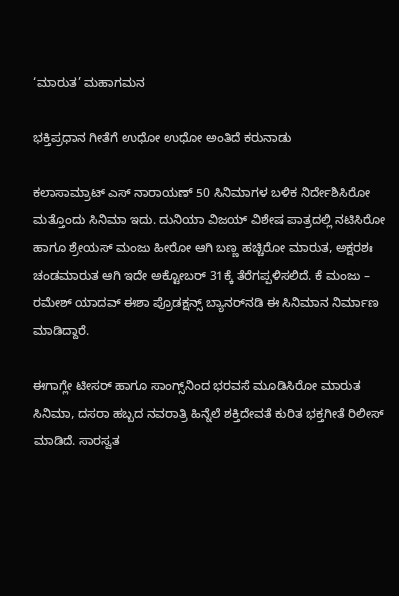‘ಮಾರುತ’ ಮಹಾಗಮನ

ಭಕ್ತಿಪ್ರಧಾನ ಗೀತೆಗೆ ಉಧೋ ಉಧೋ ಅಂತಿದೆ ಕರುನಾಡು

ಕಲಾಸಾಮ್ರಾಟ್ ಎಸ್ ನಾರಾಯಣ್ 50 ಸಿನಿಮಾಗಳ ಬಳಿಕ ನಿರ್ದೇಶಿಸಿರೋ ಮತ್ತೊಂದು ಸಿನಿಮಾ ಇದು. ದುನಿಯಾ ವಿಜಯ್ ವಿಶೇಷ ಪಾತ್ರದಲ್ಲಿ ನಟಿಸಿರೋ ಹಾಗೂ ಶ್ರೇಯಸ್ ಮಂಜು ಹೀರೋ ಆಗಿ ಬಣ್ಣ ಹಚ್ಚಿರೋ ಮಾರುತ, ಅಕ್ಷರಶಃ ಚಂಡಮಾರುತ ಆಗಿ ಇದೇ ಅಕ್ಟೋಬರ್ 31ಕ್ಕೆ ತೆರೆಗಪ್ಪಳಿಸಲಿದೆ. ಕೆ ಮಂಜು – ರಮೇಶ್ ಯಾದವ್ ಈಶಾ ಪ್ರೊಡಕ್ಷನ್ಸ್ ಬ್ಯಾನರ್‌‌ನಡಿ ಈ ಸಿನಿಮಾನ ನಿರ್ಮಾಣ ಮಾಡಿದ್ದಾರೆ.

ಈಗಾಗ್ಲೇ ಟೀಸರ್ ಹಾಗೂ ಸಾಂಗ್ಸ್‌‌ನಿಂದ ಭರವಸೆ ಮೂಡಿಸಿರೋ ಮಾರುತ ಸಿನಿಮಾ, ದಸರಾ ಹಬ್ಬದ ನವರಾತ್ರಿ ಹಿನ್ನೆಲೆ ಶಕ್ತಿದೇವತೆ ಕುರಿತ ಭಕ್ತಗೀತೆ ರಿಲೀಸ್ ಮಾಡಿದೆ. ಸಾರಸ್ವತ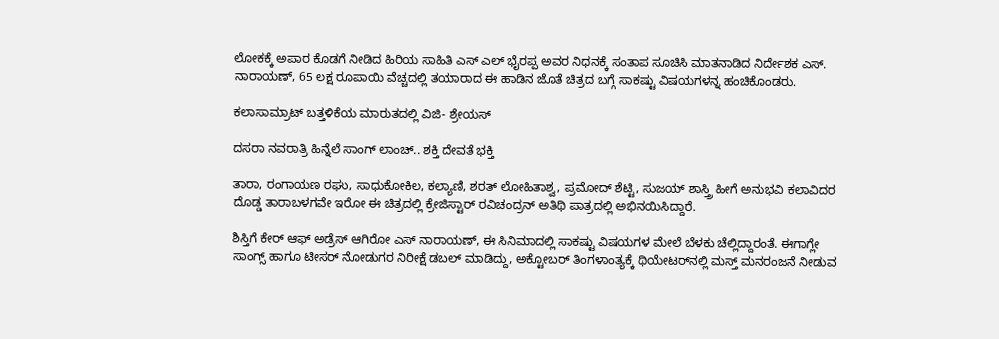ಲೋಕಕ್ಕೆ ಅಪಾರ ಕೊಡಗೆ ನೀಡಿದ ಹಿರಿಯ ಸಾಹಿತಿ ಎಸ್ ಎಲ್ ಭೈರಪ್ಪ ಅವರ‌ ನಿಧನಕ್ಕೆ ಸಂತಾಪ ಸೂಚಿಸಿ ಮಾತನಾಡಿದ ನಿರ್ದೇಶಕ ಎಸ್. ನಾರಾಯಣ್, 65 ಲಕ್ಷ ರೂಪಾಯಿ ವೆಚ್ಚದಲ್ಲಿ ತಯಾರಾದ ಈ ಹಾಡಿನ ಜೊತೆ ಚಿತ್ರದ ಬಗ್ಗೆ ಸಾಕಷ್ಟು ವಿಷಯಗಳನ್ನ ಹಂಚಿಕೊಂಡರು.

ಕಲಾಸಾಮ್ರಾಟ್ ಬತ್ತಳಿಕೆಯ ಮಾರುತದಲ್ಲಿ ವಿಜಿ- ಶ್ರೇಯಸ್

ದಸರಾ ನವರಾತ್ರಿ ಹಿನ್ನೆಲೆ ಸಾಂಗ್ ಲಾಂಚ್.. ಶಕ್ತಿ ದೇವತೆ ಭಕ್ತಿ

ತಾರಾ, ರಂಗಾಯಣ ರಘು, ಸಾಧುಕೋಕಿಲ, ಕಲ್ಯಾಣಿ, ಶರತ್ ಲೋಹಿತಾಶ್ವ, ಪ್ರಮೋದ್ ಶೆಟ್ಟಿ, ಸುಜಯ್ ಶಾಸ್ತ್ರಿ ಹೀಗೆ ಅನುಭವಿ ಕಲಾವಿದರ ದೊಡ್ಡ ತಾರಾಬಳಗವೇ ಇರೋ ಈ ಚಿತ್ರದಲ್ಲಿ ಕ್ರೇಜಿಸ್ಟಾರ್ ರವಿಚಂದ್ರನ್ ಅತಿಥಿ ಪಾತ್ರದಲ್ಲಿ ಅಭಿನಯಿಸಿದ್ದಾರೆ.

ಶಿಸ್ತಿಗೆ ಕೇರ್ ಆಫ್ ಅಡ್ರೆಸ್ ಆಗಿರೋ ಎಸ್ ನಾರಾಯಣ್, ಈ ಸಿನಿಮಾದಲ್ಲಿ ಸಾಕಷ್ಟು ವಿಷಯಗಳ ಮೇಲೆ ಬೆಳಕು ಚೆಲ್ಲಿದ್ದಾರಂತೆ. ಈಗಾಗ್ಲೇ ಸಾಂಗ್ಸ್ ಹಾಗೂ ಟೀಸರ್ ನೋಡುಗರ ನಿರೀಕ್ಷೆ ಡಬಲ್ ಮಾಡಿದ್ದು, ಅಕ್ಟೋಬರ್ ತಿಂಗಳಾಂತ್ಯಕ್ಕೆ ಥಿಯೇಟರ್‌‌ನಲ್ಲಿ ಮಸ್ತ್ ಮನರಂಜನೆ ನೀಡುವ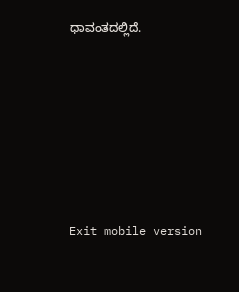ಧಾವಂತದಲ್ಲಿದೆ.







Exit mobile version